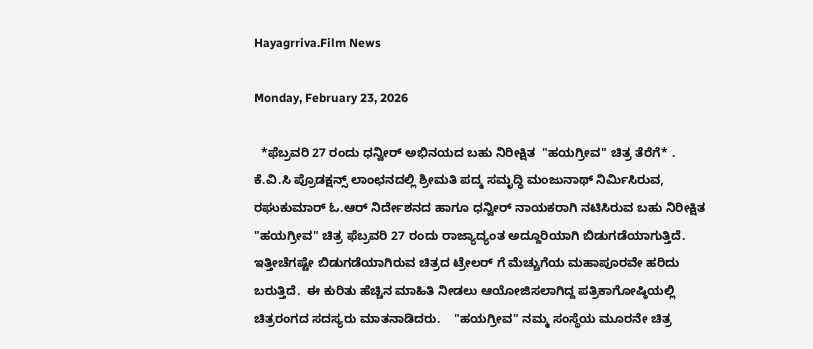Hayagrriva.Film News

Monday, February 23, 2026

  *ಫೆಬ್ರವರಿ 27 ರಂದು ಧನ್ವೀರ್ ಅಭಿನಯದ ಬಹು ನಿರೀಕ್ಷಿತ  "ಹಯಗ್ರೀವ" ಚಿತ್ರ ತೆರೆಗೆ* .     ಕೆ.ವಿ.ಸಿ ಪ್ರೊಡಕ್ಷನ್ಸ್ ಲಾಂಛನದಲ್ಲಿ ಶ್ರೀಮತಿ ಪದ್ಮ ಸಮೃದ್ಧಿ ಮಂಜುನಾಥ್ ನಿರ್ಮಿಸಿರುವ, ರಘುಕುಮಾರ್ ಓ.ಆರ್ ನಿರ್ದೇಶನದ ಹಾಗೂ ಧನ್ವೀರ್ ನಾಯಕರಾಗಿ ನಟಿಸಿರುವ ಬಹು ನಿರೀಕ್ಷಿತ "ಹಯಗ್ರೀವ" ಚಿತ್ರ ಫೆಬ್ರವರಿ 27 ರಂದು ರಾಜ್ಯಾದ್ಯಂತ ಅದ್ದೂರಿಯಾಗಿ ಬಿಡುಗಡೆಯಾಗುತ್ತಿದೆ. ಇತ್ತೀಚೆಗಷ್ಟೇ ಬಿಡುಗಡೆಯಾಗಿರುವ ಚಿತ್ರದ ಟ್ರೇಲರ್ ಗೆ ಮೆಚ್ಚುಗೆಯ ಮಹಾಪೂರವೇ ಹರಿದು ಬರುತ್ತಿದೆ.  ಈ ಕುರಿತು ಹೆಚ್ಚಿನ ಮಾಹಿತಿ ನೀಡಲು ಆಯೋಜಿಸಲಾಗಿದ್ದ ಪತ್ರಿಕಾಗೋಷ್ಠಿಯಲ್ಲಿ ಚಿತ್ರರಂಗದ ಸದಸ್ಯರು ಮಾತನಾಡಿದರು.    "ಹಯಗ್ರೀವ" ನಮ್ಮ ಸಂಸ್ಥೆಯ ಮೂರನೇ ಚಿತ್ರ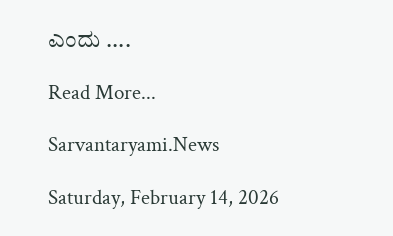ಎಂದು ....

Read More...

Sarvantaryami.News

Saturday, February 14, 2026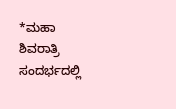*ಮಹಾ ಶಿವರಾತ್ರಿ ಸಂದರ್ಭದಲ್ಲಿ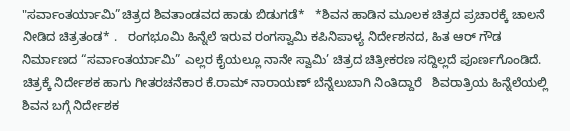"ಸರ್ವಾಂತರ್ಯಾಮಿ”ಚಿತ್ರದ ಶಿವತಾಂಡವದ ಹಾಡು ಬಿಡುಗಡೆ*   *ಶಿವನ ಹಾಡಿನ ಮೂಲಕ ಚಿತ್ರದ ಪ್ರಚಾರಕ್ಕೆ ಚಾಲನೆ ನೀಡಿದ ಚಿತ್ರತಂಡ* .   ರಂಗಭೂಮಿ ಹಿನ್ನೆಲೆ ಇರುವ ರಂಗಸ್ವಾಮಿ ಕಪಿನಿಪಾಳ್ಯ ನಿರ್ದೇಶನದ, ಹಿತ ಆರ್ ಗೌಡ ನಿರ್ಮಾಣದ “ಸರ್ವಾಂತರ್ಯಾಮಿ” ಎಲ್ಲರ ಕೈಯಲ್ಲೂ ನಾನೇ ಸ್ವಾಮಿ’ ಚಿತ್ರದ ಚಿತ್ರೀಕರಣ ಸದ್ದಿಲ್ಲದೆ ಪೂರ್ಣಗೊಂಡಿದೆ. ಚಿತ್ರಕ್ಕೆ ನಿರ್ದೇಶಕ ಹಾಗು ಗೀತರಚನೆಕಾರ ಕೆ.ರಾಮ್ ನಾರಾಯಣ್ ಬೆನ್ನೆಲುಬಾಗಿ ನಿಂತಿದ್ದಾರೆ   ಶಿವರಾತ್ರಿಯ ಹಿನ್ನೆಲೆಯಲ್ಲಿ ಶಿವನ ಬಗ್ಗೆ ನಿರ್ದೇಶಕ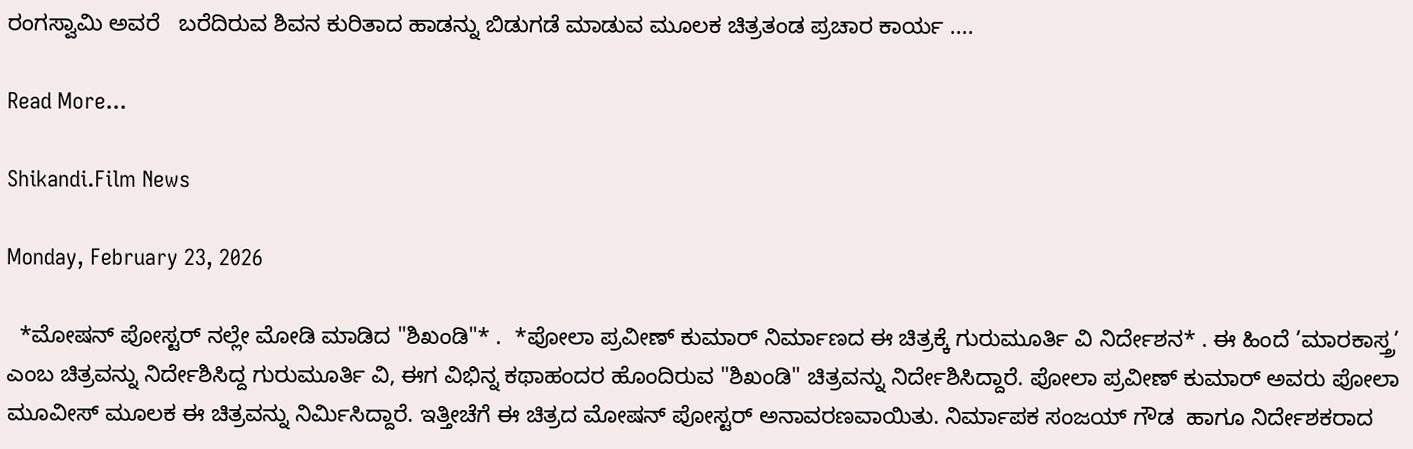ರಂಗಸ್ವಾಮಿ ಅವರೆ   ಬರೆದಿರುವ ಶಿವನ ಕುರಿತಾದ ಹಾಡನ್ನು ಬಿಡುಗಡೆ ಮಾಡುವ ಮೂಲಕ ಚಿತ್ರತಂಡ ಪ್ರಚಾರ ಕಾರ್ಯ ....

Read More...

Shikandi.Film News

Monday, February 23, 2026

  *ಮೋಷನ್ ಪೋಸ್ಟರ್ ನಲ್ಲೇ ಮೋಡಿ ಮಾಡಿದ "ಶಿಖಂಡಿ"* .  *ಪೋಲಾ ಪ್ರವೀಣ್ ಕುಮಾರ್ ನಿರ್ಮಾಣದ ಈ ಚಿತ್ರಕ್ಕೆ ಗುರುಮೂರ್ತಿ ವಿ ನಿರ್ದೇಶನ* . ಈ ಹಿಂದೆ ’ಮಾರಕಾಸ್ತ್ರ’ ಎಂಬ ಚಿತ್ರವನ್ನು ನಿರ್ದೇಶಿಸಿದ್ದ ಗುರುಮೂರ್ತಿ ವಿ, ಈಗ ವಿಭಿನ್ನ ಕಥಾಹಂದರ ಹೊಂದಿರುವ "ಶಿಖಂಡಿ" ಚಿತ್ರವನ್ನು ನಿರ್ದೇಶಿಸಿದ್ದಾರೆ. ಪೋಲಾ ಪ್ರವೀಣ್ ಕುಮಾರ್ ಅವರು ಪೋಲಾ ಮೂವೀಸ್ ಮೂಲಕ ಈ ಚಿತ್ರವನ್ನು ನಿರ್ಮಿಸಿದ್ದಾರೆ. ಇತ್ತೀಚೆಗೆ ಈ ಚಿತ್ರದ ಮೋಷನ್ ಪೋಸ್ಟರ್ ಅನಾವರಣವಾಯಿತು. ನಿರ್ಮಾಪಕ ಸಂಜಯ್ ಗೌಡ  ಹಾಗೂ ನಿರ್ದೇಶಕರಾದ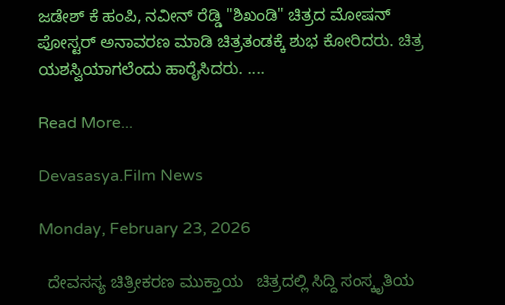ಜಡೇಶ್ ಕೆ ಹಂಪಿ, ನವೀನ್ ರೆಡ್ಡಿ "ಶಿಖಂಡಿ" ಚಿತ್ರದ ಮೋಷನ್ ಪೋಸ್ಟರ್ ಅನಾವರಣ ಮಾಡಿ ಚಿತ್ರತಂಡಕ್ಕೆ ಶುಭ ಕೋರಿದರು. ಚಿತ್ರ ಯಶಸ್ವಿಯಾಗಲೆಂದು ಹಾರೈಸಿದರು. ....

Read More...

Devasasya.Film News

Monday, February 23, 2026

  ದೇವಸಸ್ಯ ಚಿತ್ರೀಕರಣ ಮುಕ್ತಾಯ   ಚಿತ್ರದಲ್ಲಿ ಸಿದ್ದಿ ಸಂಸ್ಕೃತಿಯ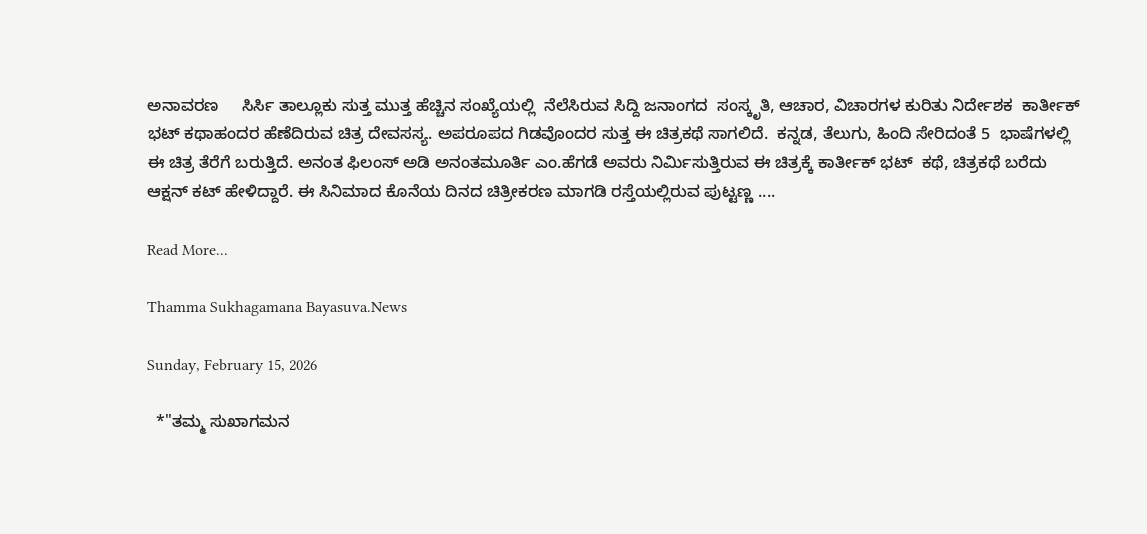ಅನಾವರಣ     ಸಿರ್ಸಿ ತಾಲ್ಲೂಕು ಸುತ್ತ ಮುತ್ತ ಹೆಚ್ಚಿನ ಸಂಖ್ಯೆಯಲ್ಲಿ  ನೆಲೆಸಿರುವ ಸಿದ್ದಿ ಜನಾಂಗದ  ಸಂಸ್ಕೃತಿ, ಆಚಾರ, ವಿಚಾರಗಳ ಕುರಿತು‌ ನಿರ್ದೇಶಕ  ಕಾರ್ತೀಕ್ ಭಟ್ ಕಥಾಹಂದರ ಹೆಣೆದಿರುವ ಚಿತ್ರ ದೇವಸಸ್ಯ. ಅಪರೂಪದ ಗಿಡವೊಂದರ ಸುತ್ತ ಈ ಚಿತ್ರಕಥೆ ಸಾಗಲಿದೆ.  ಕನ್ನಡ, ತೆಲುಗು, ಹಿಂದಿ ಸೇರಿದಂತೆ 5  ಭಾಷೆಗಳಲ್ಲಿ ಈ ಚಿತ್ರ ತೆರೆಗೆ ಬರುತ್ತಿದೆ. ಅನಂತ ಫಿಲಂಸ್ ಅಡಿ ಅನಂತಮೂರ್ತಿ ಎಂ.ಹೆಗಡೆ ಅವರು ನಿರ್ಮಿಸುತ್ತಿರುವ ಈ ಚಿತ್ರಕ್ಕೆ ಕಾರ್ತೀಕ್ ಭಟ್  ಕಥೆ, ಚಿತ್ರಕಥೆ ಬರೆದು ಆಕ್ಷನ್ ಕಟ್ ಹೇಳಿದ್ದಾರೆ. ಈ ಸಿನಿಮಾದ ಕೊನೆಯ ದಿನದ ಚಿತ್ರೀಕರಣ ಮಾಗಡಿ ರಸ್ತೆಯಲ್ಲಿರುವ ಪುಟ್ಟಣ್ಣ ....

Read More...

Thamma Sukhagamana Bayasuva.News

Sunday, February 15, 2026

  *"ತಮ್ಮ ಸುಖಾಗಮನ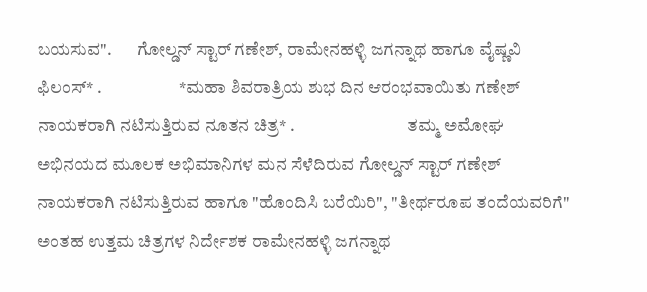ಬಯಸುವ".       ಗೋಲ್ಡನ್ ಸ್ಟಾರ್‌ ಗಣೇಶ್, ರಾಮೇನಹಳ್ಳಿ ಜಗನ್ನಾಥ ಹಾಗೂ ವೈಷ್ಣವಿ ಫಿಲಂಸ್* .                      *ಮಹಾ ಶಿವರಾತ್ರಿಯ ಶುಭ ದಿ‌ನ ಆರಂಭವಾಯಿತು ಗಣೇಶ್  ನಾಯಕರಾಗಿ ನಟಿಸುತ್ತಿರುವ ನೂತನ ಚಿತ್ರ* .                                ತಮ್ಮ ಅಮೋಘ ಅಭಿನಯದ ಮೂಲಕ ಅಭಿಮಾನಿಗಳ ಮನ ಸೆಳೆದಿರುವ ಗೋಲ್ಡನ್ ಸ್ಟಾರ್ ಗಣೇಶ್ ನಾಯಕರಾಗಿ ನಟಿಸುತ್ತಿರುವ ಹಾಗೂ "ಹೊಂದಿಸಿ ಬರೆಯಿರಿ", "ತೀರ್ಥರೂಪ ತಂದೆಯವರಿಗೆ" ಅಂತಹ ಉತ್ತಮ ಚಿತ್ರಗಳ ನಿರ್ದೇಶಕ ರಾಮೇನಹಳ್ಳಿ ಜಗನ್ನಾಥ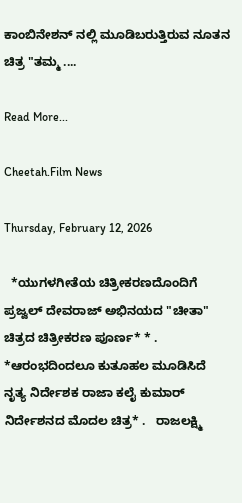ಕಾಂಬಿನೇಶನ್ ನಲ್ಲಿ ಮೂಡಿಬರುತ್ತಿರುವ ನೂತನ ಚಿತ್ರ "ತಮ್ಮ ....

Read More...

Cheetah.Film News

Thursday, February 12, 2026

  *ಯುಗಳಗೀತೆಯ ಚಿತ್ರೀಕರಣದೊಂದಿಗೆ ಪ್ರಜ್ವಲ್ ದೇವರಾಜ್ ಅಭಿನಯದ "ಚೀತಾ" ಚಿತ್ರದ ಚಿತ್ರೀಕರಣ ಪೂರ್ಣ* * .   *ಆರಂಭದಿಂದಲೂ ಕುತೂಹಲ ಮೂಡಿಸಿದೆ ನೃತ್ಯ ನಿರ್ದೇಶಕ ರಾಜಾ ಕಲೈ ಕುಮಾರ್ ನಿರ್ದೇಶನದ ಮೊದಲ ಚಿತ್ರ* .   ರಾಜಲಕ್ಷ್ಮಿ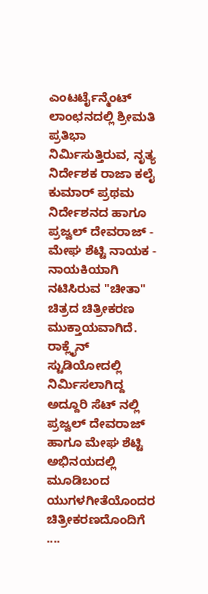ಎಂಟರ್ಟೈನ್ಮೆಂಟ್ ಲಾಂಛನದಲ್ಲಿ ಶ್ರೀಮತಿ ಪ್ರತಿಭಾ ನಿರ್ಮಿಸುತ್ತಿರುವ, ನೃತ್ಯ ನಿರ್ದೇಶಕ ರಾಜಾ ಕಲೈ ಕುಮಾರ್ ಪ್ರಥಮ ನಿರ್ದೇಶನದ ಹಾಗೂ ಪ್ರಜ್ವಲ್ ದೇವರಾಜ್ - ಮೇಘ ಶೆಟ್ಟಿ ನಾಯಕ - ನಾಯಕಿಯಾಗಿ ನಟಿಸಿರುವ "ಚೀತಾ" ಚಿತ್ರದ ಚಿತ್ರೀಕರಣ ಮುಕ್ತಾಯವಾಗಿದೆ. ರಾಕ್ಲೈನ್ ಸ್ಟುಡಿಯೋದಲ್ಲಿ ನಿರ್ಮಿಸಲಾಗಿದ್ದ ಅದ್ದೂರಿ ಸೆಟ್ ನಲ್ಲಿ ಪ್ರಜ್ವಲ್ ದೇವರಾಜ್ ಹಾಗೂ ಮೇಘ ಶೆಟ್ಟಿ ಅಭಿನಯದಲ್ಲಿ ಮೂಡಿಬಂದ ಯುಗಳಗೀತೆಯೊಂದರ ಚಿತ್ರೀಕರಣದೊಂದಿಗೆ ....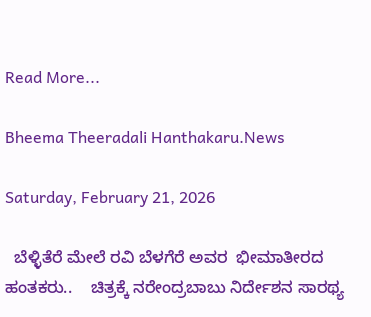Read More...

Bheema Theeradali Hanthakaru.News

Saturday, February 21, 2026

  ಬೆಳ್ಳಿತೆರೆ ಮೇಲೆ ರವಿ ಬೆಳಗೆರೆ ಅವರ  ಭೀಮಾತೀರದ ಹಂತಕರು..    ಚಿತ್ರಕ್ಕೆ ನರೇಂದ್ರಬಾಬು ನಿರ್ದೇಶನ ಸಾರಥ್ಯ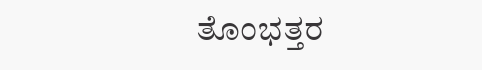ತೊಂಭತ್ತರ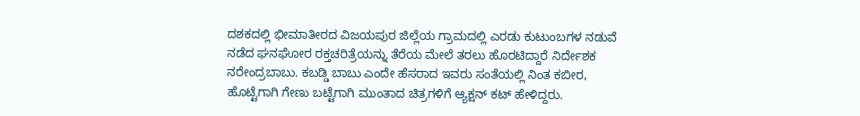ದಶಕದಲ್ಲಿ ಭೀಮಾತೀರದ ವಿಜಯಪುರ ಜಿಲ್ಲೆಯ ಗ್ರಾಮದಲ್ಲಿ ಎರಡು ಕುಟುಂಬಗಳ ನಡುವೆ ನಡೆದ ಘನಘೋರ ರಕ್ತಚರಿತ್ರೆಯನ್ನು ತೆರೆಯ ಮೇಲೆ ತರಲು ಹೊರಟಿದ್ದಾರೆ ನಿರ್ದೇಶಕ ನರೇಂದ್ರಬಾಬು. ಕಬಡ್ಡಿ ಬಾಬು ಎಂದೇ ಹೆಸರಾದ ಇವರು ಸಂತೆಯಲ್ಲಿ ನಿಂತ ಕಬೀರ, ಹೊಟ್ಟೆಗಾಗಿ ಗೇಣು ಬಟ್ಟೆಗಾಗಿ ಮುಂತಾದ ಚಿತ್ರಗಳಿಗೆ ಆ್ಯಕ್ಷನ್ ಕಟ್ ಹೇಳಿದ್ದರು.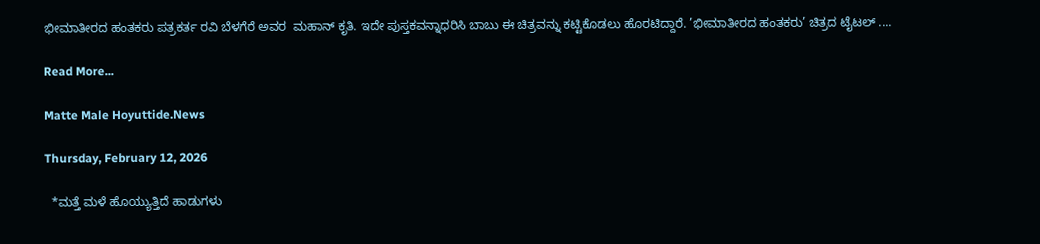ಭೀಮಾತೀರದ ಹಂತಕರು ಪತ್ರಕರ್ತ ರವಿ ಬೆಳಗೆರೆ ಅವರ  ಮಹಾನ್ ಕೃತಿ. ಇದೇ ಪುಸ್ತಕವನ್ನಾಧರಿಸಿ ಬಾಬು ಈ ಚಿತ್ರವನ್ನು ಕಟ್ಟಿಕೊಡಲು ಹೊರಟಿದ್ದಾರೆ. ’ಭೀಮಾತೀರದ ಹಂತಕರು’ ಚಿತ್ರದ ಟೈಟಲ್ ....

Read More...

Matte Male Hoyuttide.News

Thursday, February 12, 2026

  *ಮತ್ತೆ ಮಳೆ ಹೊಯ್ಯುತ್ತಿದೆ ಹಾಡುಗಳು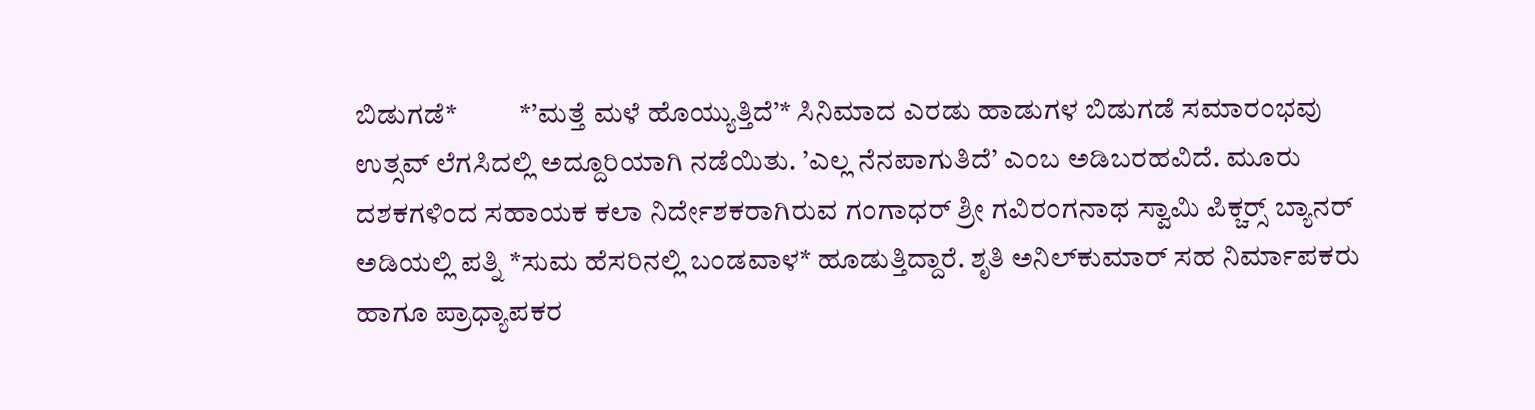ಬಿಡುಗಡೆ*           *’ಮತ್ತೆ ಮಳೆ ಹೊಯ್ಯುತ್ತಿದೆ’* ಸಿನಿಮಾದ ಎರಡು ಹಾಡುಗಳ ಬಿಡುಗಡೆ ಸಮಾರಂಭವು ಉತ್ಸವ್ ಲೆಗಸಿದಲ್ಲಿ ಅದ್ದೂರಿಯಾಗಿ ನಡೆಯಿತು. ’ಎಲ್ಲ ನೆನಪಾಗುತಿದೆ’ ಎಂಬ ಅಡಿಬರಹವಿದೆ. ಮೂರು ದಶಕಗಳಿಂದ ಸಹಾಯಕ ಕಲಾ ನಿರ್ದೇಶಕರಾಗಿರುವ ಗಂಗಾಧರ್ ಶ್ರೀ ಗವಿರಂಗನಾಥ ಸ್ವಾಮಿ ಪಿಕ್ಚರ‍್ಸ್ ಬ್ಯಾನರ್ ಅಡಿಯಲ್ಲಿ ಪತ್ನಿ *ಸುಮ ಹೆಸರಿನಲ್ಲಿ ಬಂಡವಾಳ* ಹೂಡುತ್ತಿದ್ದಾರೆ. ಶೃತಿ ಅನಿಲ್‌ಕುಮಾರ್ ಸಹ ನಿರ್ಮಾಪಕರು ಹಾಗೂ ಪ್ರಾಧ್ಯಾಪಕರ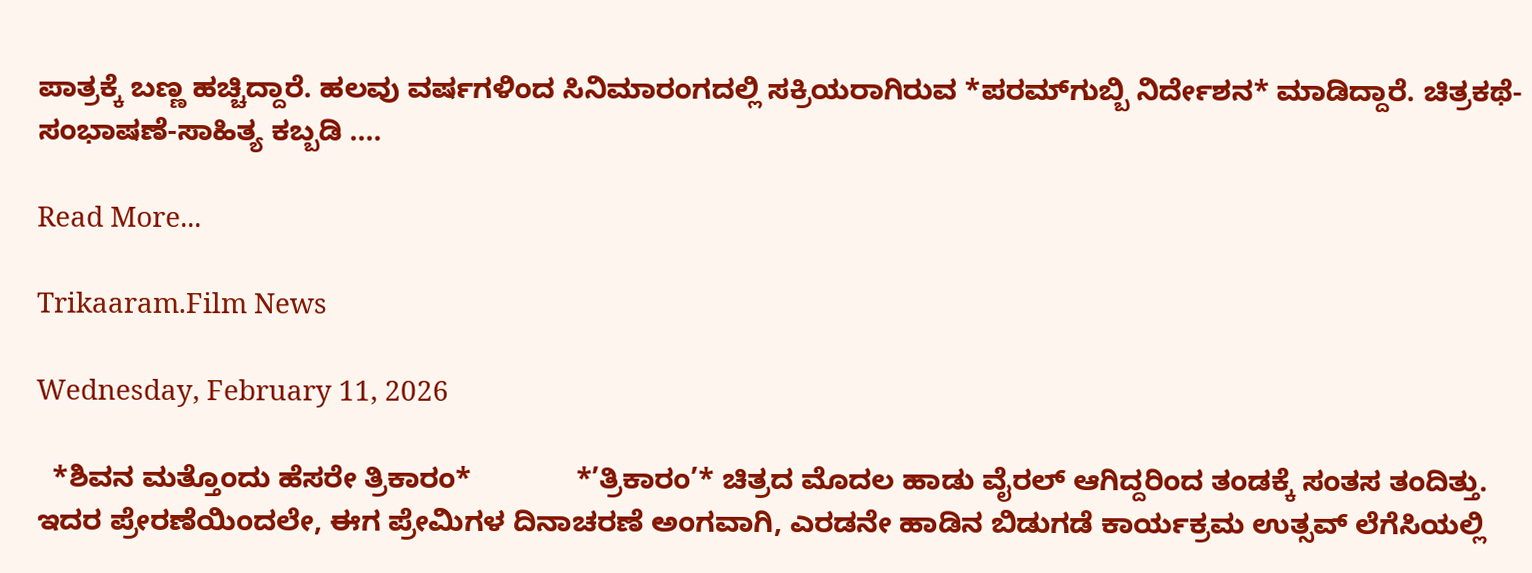ಪಾತ್ರಕ್ಕೆ ಬಣ್ಣ ಹಚ್ಚಿದ್ದಾರೆ. ಹಲವು ವರ್ಷಗಳಿಂದ ಸಿನಿಮಾರಂಗದಲ್ಲಿ ಸಕ್ರಿಯರಾಗಿರುವ *ಪರಮ್‌ಗುಬ್ಬಿ ನಿರ್ದೇಶನ* ಮಾಡಿದ್ದಾರೆ. ಚಿತ್ರಕಥೆ-ಸಂಭಾಷಣೆ-ಸಾಹಿತ್ಯ ಕಬ್ಬಡಿ ....

Read More...

Trikaaram.Film News

Wednesday, February 11, 2026

  *ಶಿವನ ಮತ್ತೊಂದು ಹೆಸರೇ ತ್ರಿಕಾರಂ*             *’ತ್ರಿಕಾರಂ’* ಚಿತ್ರದ ಮೊದಲ ಹಾಡು ವೈರಲ್ ಆಗಿದ್ದರಿಂದ ತಂಡಕ್ಕೆ ಸಂತಸ ತಂದಿತ್ತು. ಇದರ ಪ್ರೇರಣೆಯಿಂದಲೇ, ಈಗ ಪ್ರೇಮಿಗಳ ದಿನಾಚರಣೆ ಅಂಗವಾಗಿ, ಎರಡನೇ ಹಾಡಿನ ಬಿಡುಗಡೆ ಕಾರ್ಯಕ್ರಮ ಉತ್ಸವ್ ಲೆಗೆಸಿಯಲ್ಲಿ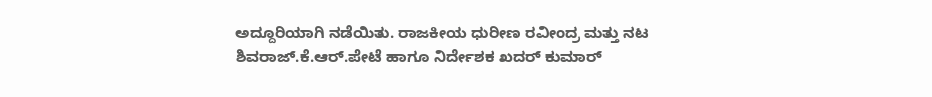ಅದ್ದೂರಿಯಾಗಿ ನಡೆಯಿತು. ರಾಜಕೀಯ ಧುರೀಣ ರವೀಂದ್ರ ಮತ್ತು ನಟ ಶಿವರಾಜ್.ಕೆ.ಆರ್.ಪೇಟೆ ಹಾಗೂ ನಿರ್ದೇಶಕ ಖದರ್ ಕುಮಾರ್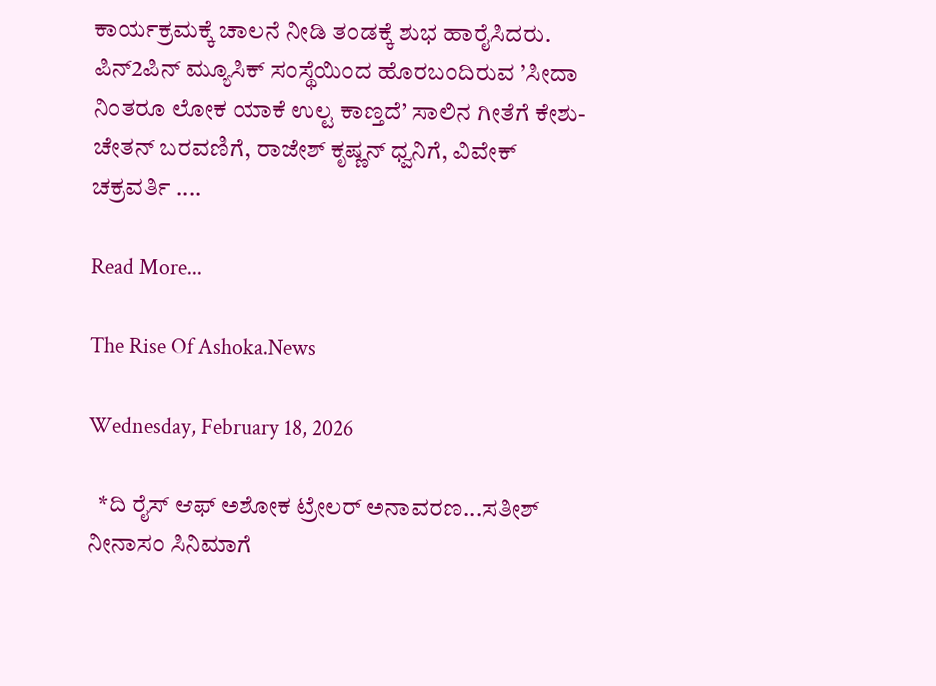ಕಾರ್ಯಕ್ರಮಕ್ಕೆ ಚಾಲನೆ ನೀಡಿ ತಂಡಕ್ಕೆ ಶುಭ ಹಾರೈಸಿದರು.         ಪಿನ್2ಪಿನ್ ಮ್ಯೂಸಿಕ್ ಸಂಸ್ಥೆಯಿಂದ ಹೊರಬಂದಿರುವ ’ಸೀದಾ ನಿಂತರೂ ಲೋಕ ಯಾಕೆ ಉಲ್ಟ ಕಾಣ್ತದೆ’ ಸಾಲಿನ ಗೀತೆಗೆ ಕೇಶು-ಚೇತನ್ ಬರವಣಿಗೆ, ರಾಜೇಶ್ ಕೃಷ್ಣನ್ ಧ್ವನಿಗೆ, ವಿವೇಕ್ ಚಕ್ರವರ್ತಿ ....

Read More...

The Rise Of Ashoka.News

Wednesday, February 18, 2026

  *ದಿ ರೈಸ್ ಆಫ್ ಅಶೋಕ ಟ್ರೇಲರ್ ಅನಾವರಣ...ಸತೀಶ್ ನೀನಾಸಂ ಸಿನಿಮಾಗೆ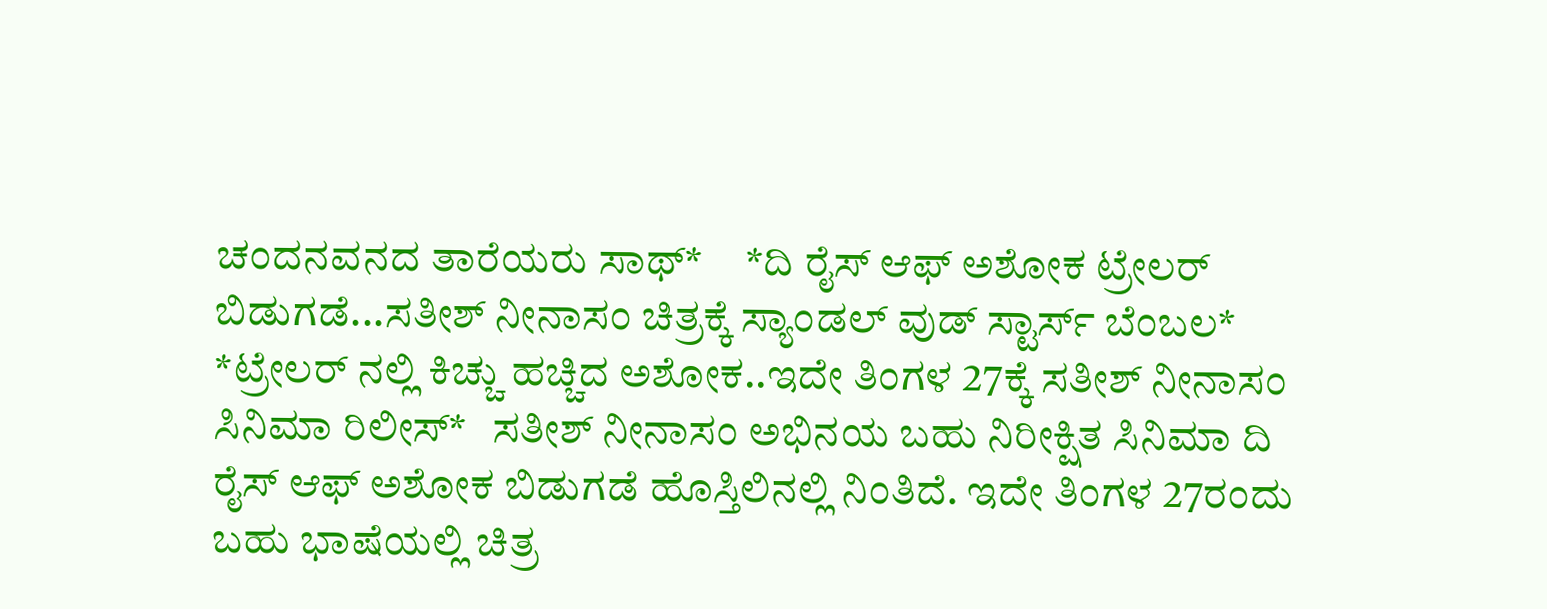ಚಂದನವನದ ತಾರೆಯರು ಸಾಥ್*     *ದಿ ರೈಸ್ ಆಫ್ ಅಶೋಕ ಟ್ರೇಲರ್ ಬಿಡುಗಡೆ...ಸತೀಶ್ ನೀನಾಸಂ ಚಿತ್ರಕ್ಕೆ ಸ್ಯಾಂಡಲ್ ವುಡ್ ಸ್ಟಾರ್ಸ್ ಬೆಂಬಲ*     *ಟ್ರೇಲರ್ ನಲ್ಲಿ ಕಿಚ್ಚು ಹಚ್ಚಿದ ಅಶೋಕ..ಇದೇ ತಿಂಗಳ 27ಕ್ಕೆ ಸತೀಶ್ ನೀನಾಸಂ ಸಿನಿಮಾ ರಿಲೀಸ್*   ಸತೀಶ್ ನೀನಾಸಂ ಅಭಿನಯ ಬಹು ನಿರೀಕ್ಷಿತ ಸಿನಿಮಾ ದಿ ರೈಸ್ ಆಫ್ ಅಶೋಕ ಬಿಡುಗಡೆ ಹೊಸ್ತಿಲಿನಲ್ಲಿ ನಿಂತಿದೆ. ಇದೇ ತಿಂಗಳ 27ರಂದು ಬಹು ಭಾಷೆಯಲ್ಲಿ ಚಿತ್ರ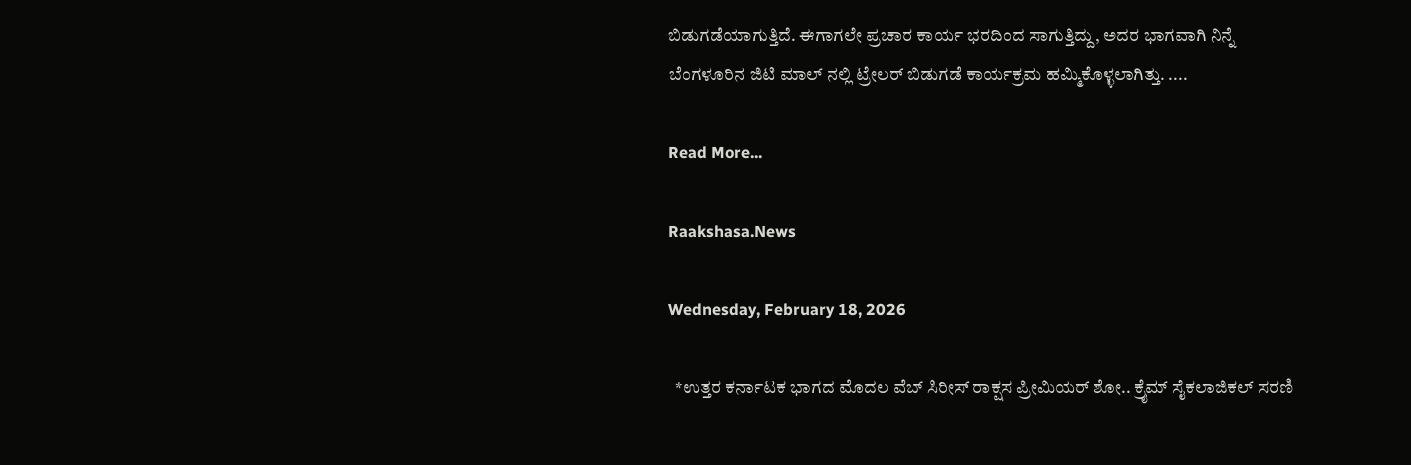ಬಿಡುಗಡೆಯಾಗುತ್ತಿದೆ. ಈಗಾಗಲೇ ಪ್ರಚಾರ ಕಾರ್ಯ ಭರದಿಂದ ಸಾಗುತ್ತಿದ್ದು, ಅದರ ಭಾಗವಾಗಿ ನಿನ್ನೆ ಬೆಂಗಳೂರಿನ ಜಿಟಿ ಮಾಲ್ ನಲ್ಲಿ ಟ್ರೇಲರ್ ಬಿಡುಗಡೆ ಕಾರ್ಯಕ್ರಮ ಹಮ್ಮಿಕೊಳ್ಳಲಾಗಿತ್ತು. ....

Read More...

Raakshasa.News

Wednesday, February 18, 2026

  *ಉತ್ತರ ಕರ್ನಾಟಕ ಭಾಗದ ಮೊದಲ ವೆಬ್ ಸಿರೀಸ್ ರಾಕ್ಷಸ ಪ್ರೀಮಿಯರ್ ಶೋ.. ಕ್ರೈಮ್ ಸೈಕಲಾಜಿಕಲ್ ಸರಣಿ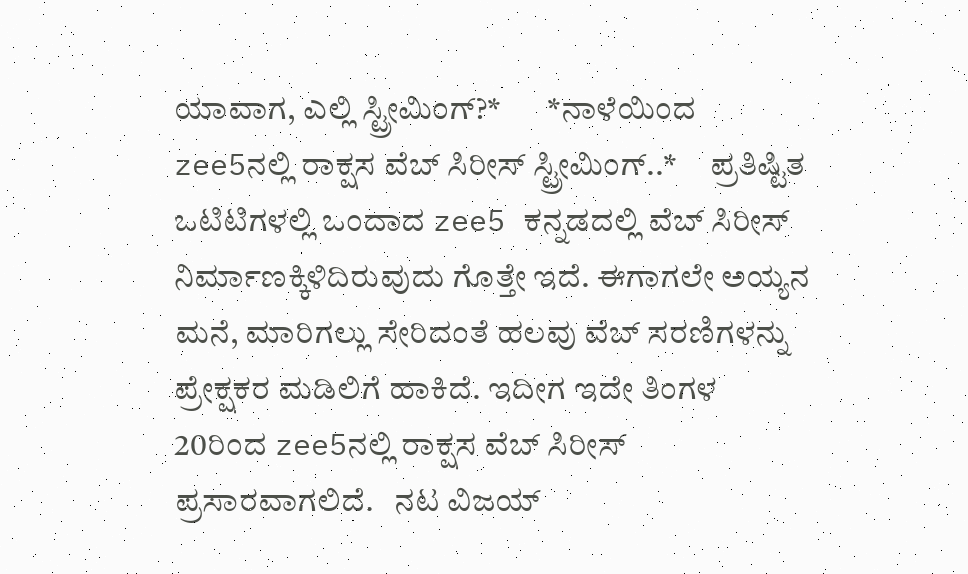ಯಾವಾಗ, ಎಲ್ಲಿ ಸ್ಟ್ರೀಮಿಂಗ್?*       *ನಾಳೆಯಿಂದ zee5ನಲ್ಲಿ ರಾಕ್ಷಸ ವೆಬ್ ಸಿರೀಸ್ ಸ್ಟ್ರೀಮಿಂಗ್..*     ಪ್ರತಿಷ್ಟಿತ ಒಟಿಟಿಗಳಲ್ಲಿ ಒಂದಾದ zee5 ಕನ್ನಡದಲ್ಲಿ ವೆಬ್ ಸಿರೀಸ್ ನಿರ್ಮಾಣಕ್ಕಿಳಿದಿರುವುದು ಗೊತ್ತೇ ಇದೆ. ಈಗಾಗಲೇ ಅಯ್ಯನ ಮನೆ, ಮಾರಿಗಲ್ಲು ಸೇರಿದಂತೆ ಹಲವು ವೆಬ್ ಸರಣಿಗಳನ್ನು ಪ್ರೇಕ್ಷಕರ ಮಡಿಲಿಗೆ ಹಾಕಿದೆ. ಇದೀಗ ಇದೇ ತಿಂಗಳ 20ರಿಂದ zee5ನಲ್ಲಿ ರಾಕ್ಷಸ ವೆಬ್ ಸಿರೀಸ್ ಪ್ರಸಾರವಾಗಲಿದೆ.   ನಟ ವಿಜಯ್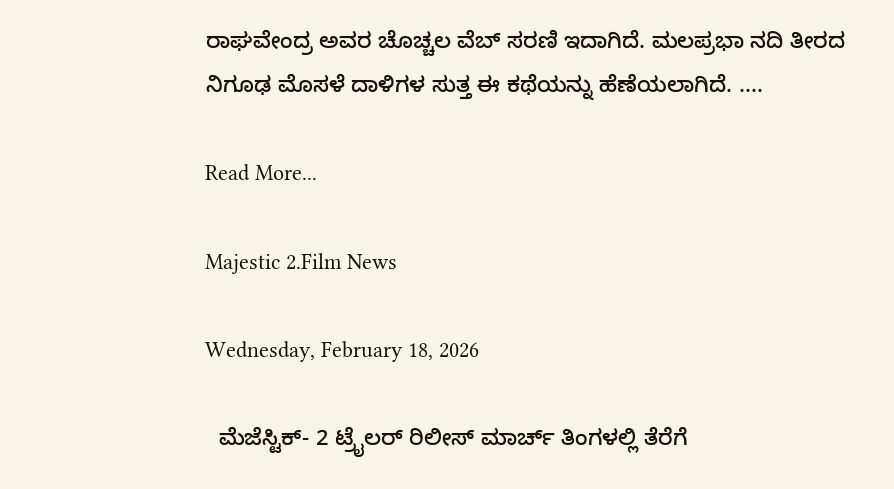ರಾಘವೇಂದ್ರ ಅವರ ಚೊಚ್ಚಲ ವೆಬ್ ಸರಣಿ ಇದಾಗಿದೆ. ಮಲಪ್ರಭಾ ನದಿ ತೀರದ ನಿಗೂಢ ಮೊಸಳೆ ದಾಳಿಗಳ ಸುತ್ತ ಈ ಕಥೆಯನ್ನು ಹೆಣೆಯಲಾಗಿದೆ. ....

Read More...

Majestic 2.Film News

Wednesday, February 18, 2026

  ಮೆಜೆಸ್ಟಿಕ್- 2 ಟ್ರೈಲರ್ ರಿಲೀಸ್ ಮಾರ್ಚ್ ತಿಂಗಳಲ್ಲಿ ತೆರೆಗೆ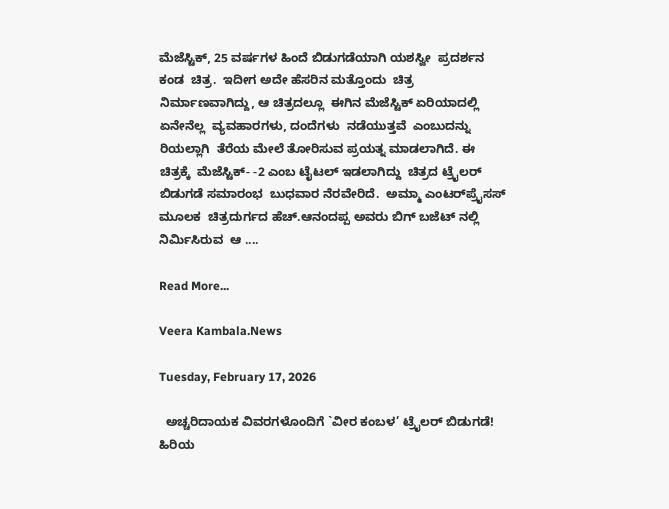ಮೆಜೆಸ್ಟಿಕ್, 25 ವರ್ಷಗಳ ಹಿಂದೆ ಬಿಡುಗಡೆಯಾಗಿ ಯಶಸ್ವೀ  ಪ್ರದರ್ಶನ ಕಂಡ  ಚಿತ್ರ.  ಇದೀಗ ಅದೇ ಹೆಸರಿನ ಮತ್ತೊಂದು  ಚಿತ್ರ ನಿರ್ಮಾಣವಾಗಿದ್ದು, ಆ ಚಿತ್ರದಲ್ಲೂ  ಈಗಿನ ಮೆಜೆಸ್ಟಿಕ್ ಏರಿಯಾದಲ್ಲಿ  ಏನೇನೆಲ್ಲ  ವ್ಯವಹಾರಗಳು, ದಂದೆಗಳು  ನಡೆಯುತ್ತವೆ  ಎಂಬುದನ್ನು  ರಿಯಲ್ಲಾಗಿ  ತೆರೆಯ ಮೇಲೆ ತೋರಿಸುವ ಪ್ರಯತ್ನ ಮಾಡಲಾಗಿದೆ. ಈ  ಚಿತ್ರಕ್ಕೆ  ಮೆಜೆಸ್ಟಿಕ್- -2 ಎಂಬ ಟೈಟಲ್ ಇಡಲಾಗಿದ್ದು  ಚಿತ್ರದ ಟ್ರೈಲರ್ ಬಿಡುಗಡೆ ಸಮಾರಂಭ  ಬುಧವಾರ ನೆರವೇರಿದೆ.  ಅಮ್ಮಾ ಎಂಟರ್‌ಪ್ರೈಸಸ್ ಮೂಲಕ  ಚಿತ್ರದುರ್ಗದ ಹೆಚ್.ಆನಂದಪ್ಪ ಅವರು ಬಿಗ್ ಬಜೆಟ್ ನಲ್ಲಿ  ನಿರ್ಮಿಸಿರುವ  ಆ ....

Read More...

Veera Kambala.News

Tuesday, February 17, 2026

  ಅಚ್ಚರಿದಾಯಕ ವಿವರಗಳೊಂದಿಗೆ `ವೀರ ಕಂಬಳ’ ಟ್ರೈಲರ್ ಬಿಡುಗಡೆ! ಹಿರಿಯ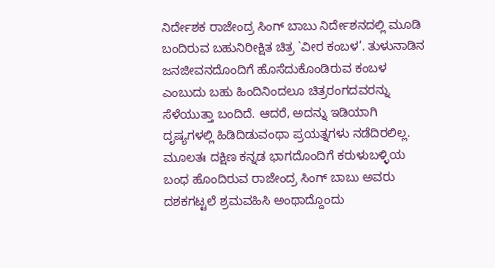ನಿರ್ದೇಶಕ ರಾಜೇಂದ್ರ ಸಿಂಗ್ ಬಾಬು ನಿರ್ದೇಶನದಲ್ಲಿ ಮೂಡಿ ಬಂದಿರುವ ಬಹುನಿರೀಕ್ಷಿತ ಚಿತ್ರ `ವೀರ ಕಂಬಳ’. ತುಳುನಾಡಿನ ಜನಜೀವನದೊಂದಿಗೆ ಹೊಸೆದುಕೊಂಡಿರುವ ಕಂಬಳ ಎಂಬುದು ಬಹು ಹಿಂದಿನಿಂದಲೂ ಚಿತ್ರರಂಗದವರನ್ನು ಸೆಳೆಯುತ್ತಾ ಬಂದಿದೆ. ಆದರೆ, ಅದನ್ನು ಇಡಿಯಾಗಿ ದೃಷ್ಯಗಳಲ್ಲಿ ಹಿಡಿದಿಡುವಂಥಾ ಪ್ರಯತ್ನಗಳು ನಡೆದಿರಲಿಲ್ಲ. ಮೂಲತಃ ದಕ್ಷಿಣ ಕನ್ನಡ ಭಾಗದೊಂದಿಗೆ ಕರುಳುಬಳ್ಳಿಯ ಬಂಧ ಹೊಂದಿರುವ ರಾಜೇಂದ್ರ ಸಿಂಗ್ ಬಾಬು ಅವರು ದಶಕಗಟ್ಟಲೆ ಶ್ರಮವಹಿಸಿ ಅಂಥಾದ್ದೊಂದು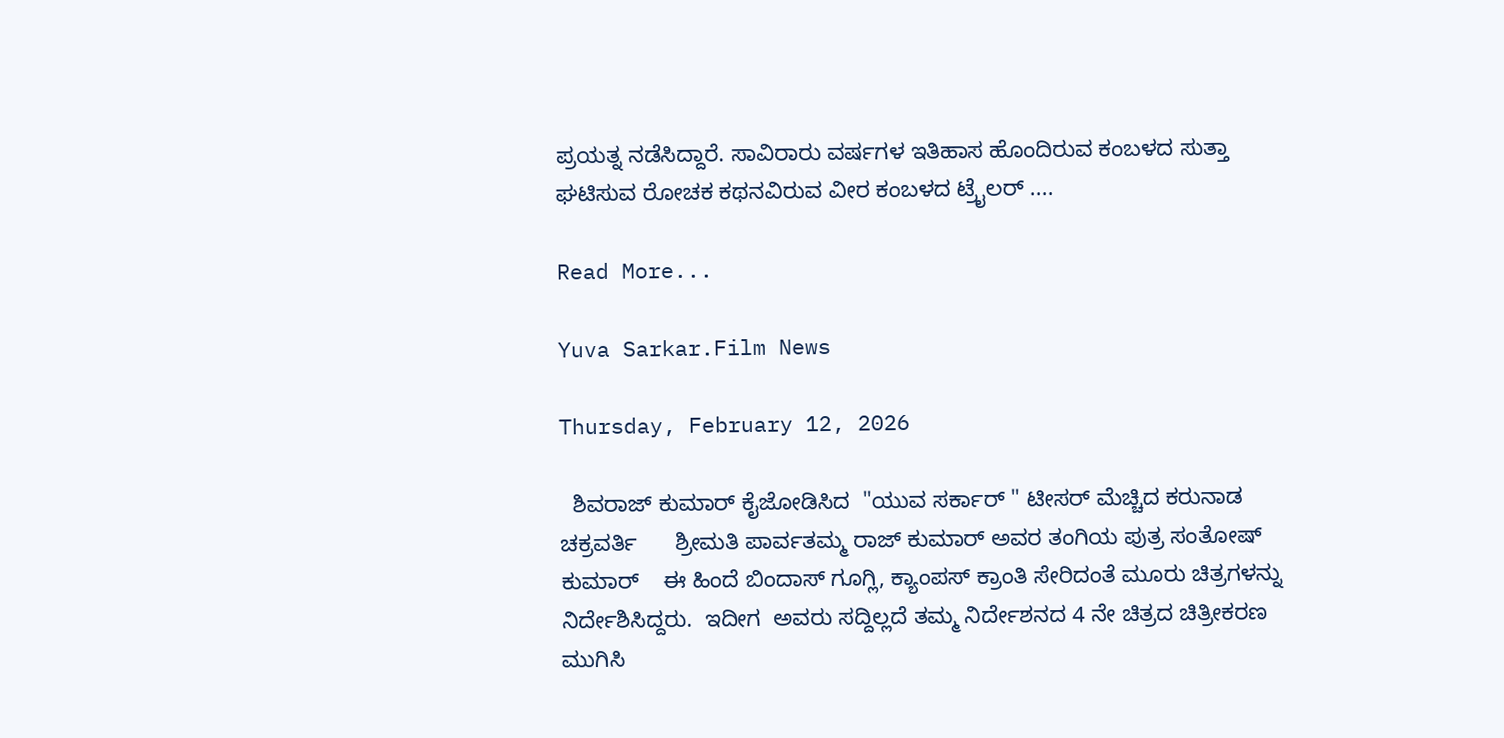ಪ್ರಯತ್ನ ನಡೆಸಿದ್ದಾರೆ. ಸಾವಿರಾರು ವರ್ಷಗಳ ಇತಿಹಾಸ ಹೊಂದಿರುವ ಕಂಬಳದ ಸುತ್ತಾ ಘಟಿಸುವ ರೋಚಕ ಕಥನವಿರುವ ವೀರ ಕಂಬಳದ ಟ್ರೈಲರ್ ....

Read More...

Yuva Sarkar.Film News

Thursday, February 12, 2026

  ಶಿವರಾಜ್ ಕುಮಾರ್ ಕೈಜೋಡಿಸಿದ  "ಯುವ ಸರ್ಕಾರ್ " ಟೀಸರ್ ಮೆಚ್ಚಿದ ಕರುನಾಡ ಚಕ್ರವರ್ತಿ      ಶ್ರೀಮತಿ ಪಾರ್ವತಮ್ಮ ರಾಜ್ ಕುಮಾರ್ ಅವರ ತಂಗಿಯ ಪುತ್ರ ಸಂತೋಷ್ ಕುಮಾರ್    ಈ ಹಿಂದೆ ಬಿಂದಾಸ್ ಗೂಗ್ಲಿ, ಕ್ಯಾಂಪಸ್ ಕ್ರಾಂತಿ ಸೇರಿದಂತೆ ಮೂರು ಚಿತ್ರಗಳನ್ನು ನಿರ್ದೇಶಿಸಿದ್ದರು‌.  ಇದೀಗ  ಅವರು ಸದ್ದಿಲ್ಲದೆ ತಮ್ಮ ನಿರ್ದೇಶನದ 4 ನೇ ಚಿತ್ರದ ಚಿತ್ರೀಕರಣ ಮುಗಿಸಿ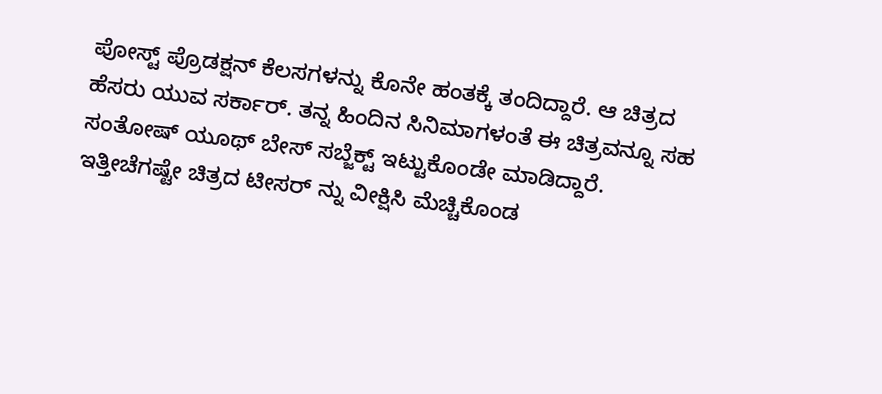ಪೋಸ್ಟ್ ಪ್ರೊಡಕ್ಷನ್ ಕೆಲಸಗಳನ್ನು ಕೊನೇ ಹಂತಕ್ಕೆ ತಂದಿದ್ದಾರೆ. ಆ ಚಿತ್ರದ ಹೆಸರು ಯುವ ಸರ್ಕಾರ್. ತನ್ನ ಹಿಂದಿನ ಸಿನಿಮಾಗಳಂತೆ ಈ ಚಿತ್ರವನ್ನೂ ಸಹ ಸಂತೋಷ್ ಯೂಥ್ ಬೇಸ್ ಸಬ್ಜೆಕ್ಟ್ ಇಟ್ಟುಕೊಂಡೇ ಮಾಡಿದ್ದಾರೆ. ಇತ್ತೀಚೆಗಷ್ಟೇ ಚಿತ್ರದ ಟೀಸರ್ ನ್ನು ವೀಕ್ಷಿಸಿ ಮೆಚ್ಚಿಕೊಂಡ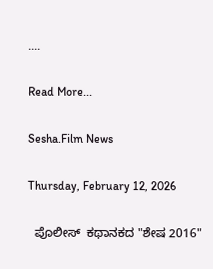....

Read More...

Sesha.Film News

Thursday, February 12, 2026

  ಪೊಲೀಸ್  ಕಥಾನಕದ "ಶೇಷ 2016"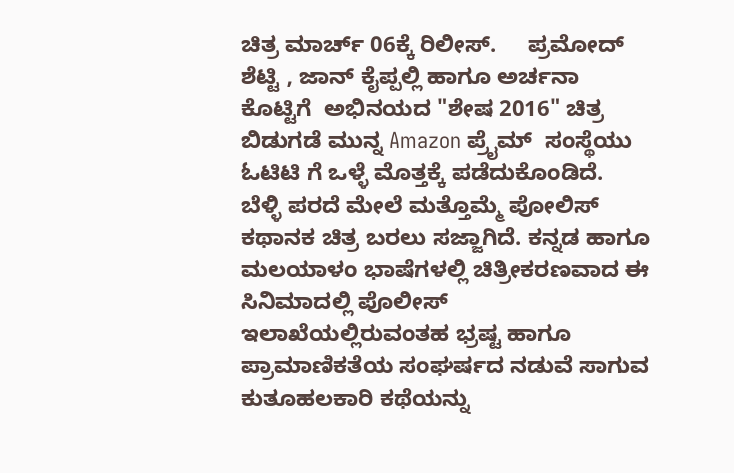ಚಿತ್ರ ಮಾರ್ಚ್ 06ಕ್ಕೆ ರಿಲೀಸ್.     ಪ್ರಮೋದ್ ಶೆಟ್ಟಿ , ಜಾನ್ ಕೈಪ್ಪಲ್ಲಿ ಹಾಗೂ ಅರ್ಚನಾ ಕೊಟ್ಟಿಗೆ  ಅಭಿನಯದ "ಶೇಷ 2016" ಚಿತ್ರ ಬಿಡುಗಡೆ ಮುನ್ನ Amazon ಪ್ರೈಮ್  ಸಂಸ್ಥೆಯು  ಓಟಿಟಿ ಗೆ ಒಳ್ಳೆ ಮೊತ್ತಕ್ಕೆ ಪಡೆದುಕೊಂಡಿದೆ.       ಬೆಳ್ಳಿ ಪರದೆ ಮೇಲೆ ಮತ್ತೊಮ್ಮೆ ಪೋಲಿಸ್ ಕಥಾನಕ ಚಿತ್ರ ಬರಲು ಸಜ್ಜಾಗಿದೆ. ಕನ್ನಡ ಹಾಗೂ ಮಲಯಾಳಂ ಭಾಷೆಗಳಲ್ಲಿ ಚಿತ್ರೀಕರಣವಾದ ಈ  ಸಿನಿಮಾದಲ್ಲಿ ಪೊಲೀಸ್ ಇಲಾಖೆಯಲ್ಲಿರುವಂತಹ ಭ್ರಷ್ಟ ಹಾಗೂ ಪ್ರಾಮಾಣಿಕತೆಯ ಸಂಘರ್ಷದ ನಡುವೆ ಸಾಗುವ  ಕುತೂಹಲಕಾರಿ ಕಥೆಯನ್ನು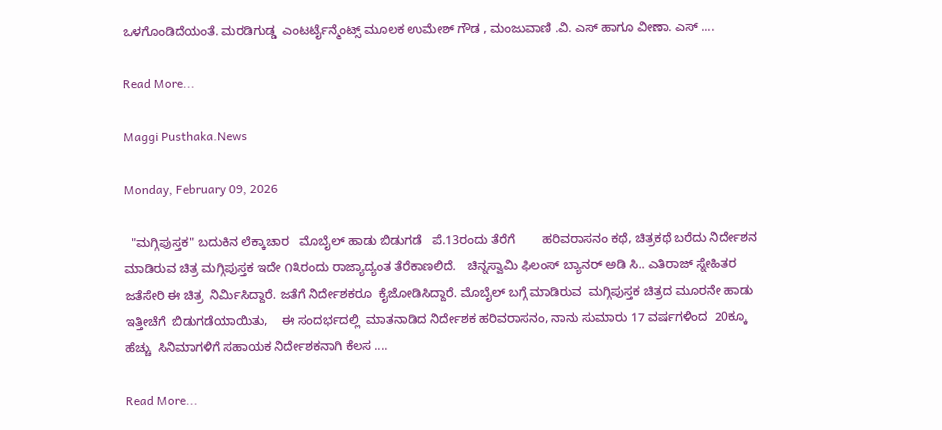ಒಳಗೊಂಡಿದೆಯಂತೆ. ಮರಡಿಗುಡ್ಡ  ಎಂಟರ್ಟೈನ್ಮೆಂಟ್ಸ್ ಮೂಲಕ ಉಮೇಶ್ ಗೌಡ , ಮಂಜುವಾಣಿ .ವಿ. ಎಸ್ ಹಾಗೂ ವೀಣಾ. ಎಸ್ ....

Read More...

Maggi Pusthaka.News

Monday, February 09, 2026

  "ಮಗ್ಗಿಪುಸ್ತಕ" ಬದುಕಿನ ಲೆಕ್ಕಾಚಾರ   ಮೊಬೈಲ್ ಹಾಡು ಬಿಡುಗಡೆ   ಪೆ.13ರಂದು ತೆರೆಗೆ        ಹರಿವರಾಸನಂ ಕಥೆ, ಚಿತ್ರಕಥೆ ಬರೆದು ನಿರ್ದೇಶನ ಮಾಡಿರುವ ಚಿತ್ರ ಮಗ್ಗಿಪುಸ್ತಕ ಇದೇ ೧೩ರಂದು ರಾಜ್ಯಾದ್ಯಂತ ತೆರೆಕಾಣಲಿದೆ.   ಚಿನ್ನಸ್ವಾಮಿ ಫಿಲಂಸ್ ಬ್ಯಾನರ್ ಅಡಿ ಸಿ.. ಎತಿರಾಜ್ ಸ್ನೇಹಿತರ ಜತೆಸೇರಿ ಈ ಚಿತ್ರ  ನಿರ್ಮಿಸಿದ್ದಾರೆ. ಜತೆಗೆ ನಿರ್ದೇಶಕರೂ  ಕೈಜೋಡಿಸಿದ್ದಾರೆ. ಮೊಬೈಲ್ ಬಗ್ಗೆ ಮಾಡಿರುವ  ಮಗ್ಗಿಪುಸ್ತಕ ಚಿತ್ರದ ಮೂರನೇ ಹಾಡು ಇತ್ತೀಚೆಗೆ  ಬಿಡುಗಡೆಯಾಯಿತು,    ಈ ಸಂದರ್ಭದಲ್ಲಿ  ಮಾತನಾಡಿದ ನಿರ್ದೇಶಕ ಹರಿವರಾಸನಂ, ನಾನು ಸುಮಾರು 17 ವರ್ಷಗಳಿಂದ  20ಕ್ಕೂ ಹೆಚ್ಚು  ಸಿನಿಮಾಗಳಿಗೆ ಸಹಾಯಕ ನಿರ್ದೇಶಕನಾಗಿ ಕೆಲಸ ....

Read More...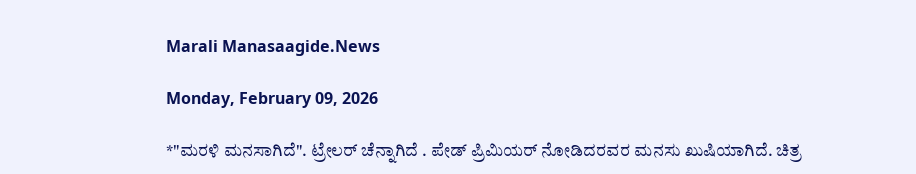Marali Manasaagide.News

Monday, February 09, 2026

*"ಮರಳಿ ಮನಸಾಗಿದೆ". ಟ್ರೇಲರ್ ಚೆನ್ನಾಗಿದೆ ‌. ಪೇಡ್ ಪ್ರಿಮಿಯರ್ ನೋಡಿದರವರ ಮನಸು ಖುಷಿಯಾಗಿದೆ. ಚಿತ್ರ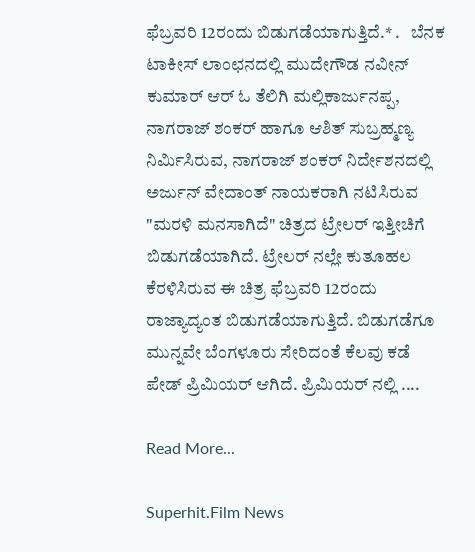ಫೆಬ್ರವರಿ 12ರಂದು ಬಿಡುಗಡೆಯಾಗುತ್ತಿದೆ.* .   ಬೆನಕ ಟಾಕೀಸ್ ಲಾಂಛನದಲ್ಲಿ ಮುದೇಗೌಡ ನವೀನ್ ಕುಮಾರ್ ಆರ್ ಓ ತೆಲಿಗಿ ಮಲ್ಲಿಕಾರ್ಜುನಪ್ಪ, ನಾಗರಾಜ್ ಶಂಕರ್ ಹಾಗೂ ಆಶಿತ್ ಸುಬ್ರಹ್ಮಣ್ಯ ನಿರ್ಮಿಸಿರುವ, ನಾಗರಾಜ್ ಶಂಕರ್ ನಿರ್ದೇಶನದಲ್ಲಿ ಅರ್ಜುನ್ ವೇದಾಂತ್ ನಾಯಕರಾಗಿ ನಟಿಸಿರುವ "ಮರಳಿ ಮನಸಾಗಿದೆ" ಚಿತ್ರದ ಟ್ರೇಲರ್ ಇತ್ತೀಚಿಗೆ ಬಿಡುಗಡೆಯಾಗಿದೆ. ಟ್ರೇಲರ್ ನಲ್ಲೇ ಕುತೂಹಲ ಕೆರಳಿಸಿರುವ ಈ ಚಿತ್ರ ಫೆಬ್ರವರಿ 12ರಂದು ರಾಜ್ಯಾದ್ಯಂತ ಬಿಡುಗಡೆಯಾಗುತ್ತಿದೆ. ಬಿಡುಗಡೆಗೂ ಮುನ್ನವೇ ಬೆಂಗಳೂರು ಸೇರಿದಂತೆ ಕೆಲವು ಕಡೆ ಪೇಡ್ ಪ್ರಿಮಿಯರ್ ಆಗಿದೆ. ಪ್ರಿಮಿಯರ್ ನಲ್ಲಿ ....

Read More...

Superhit.Film News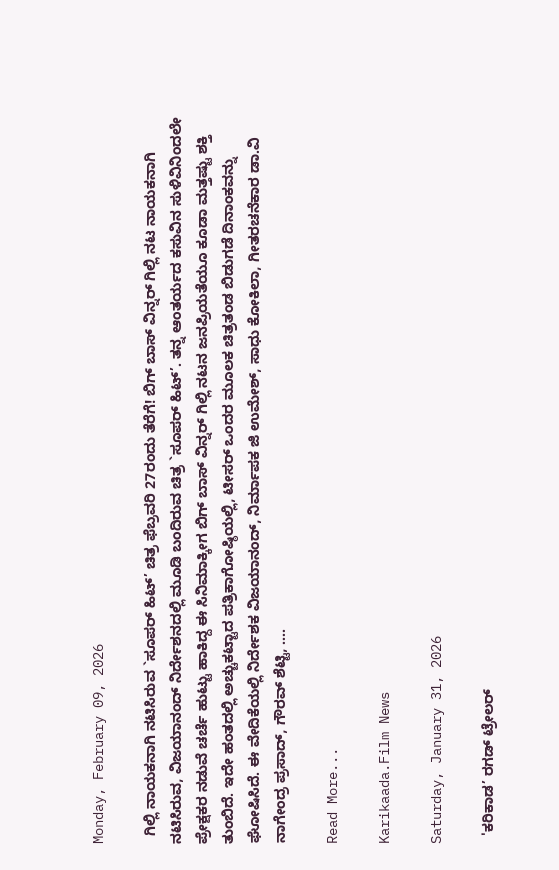Monday, February 09, 2026

  ಗಿಲ್ಲಿ ನಾಯಕನಾಗಿ ನಟಿಸಿರುವ `ಸೂಪರ್ ಹಿಟ್’ ಚಿತ್ರ ಫೆಬ್ರವರಿ 27ರಂದು ತೆರೆಗೆ! ಬಿಗ್ ಬಾಸ್ ವಿನ್ನರ್ ಗಿಲ್ಲಿ ನಟ ನಾಯಕನಾಗಿ ನಟಿಸಿರುವ, ವಿಜಯಾನಂದ್ ನಿರ್ದೇಶನದಲ್ಲಿ ಮೂಡಿ ಬಂದಿರುವ ಚಿತ್ರ `ಸೂಪರ್ ಹಿಟ್’. ತನ್ನ ಆಂತರ್ಯದ ಕಸುವಿನ ಸುಳಿವಿನಿಂದಲೇ ಪ್ರೇಕ್ಷಕರ ನಡುವೆ ಚರ್ಚೆ ಹುಟ್ಟು ಹಾಕಿದ್ದ ಈ ಸಿನಿಮಾಕ್ಕೀಗ ಬಿಗ್ ಬಾಸ್ ವಿನ್ನರ್ ಗಿಲ್ಲಿ ನಟನ ಜನಪ್ರಿಯತೆಯೂ ಕೂಡಾ ಮತ್ತಷ್ಟು ಶಕ್ತಿ ತುಂಬಿದೆ. ಇದೇ ಹಂತದಲ್ಲಿ ಅಚ್ಚುಕಟ್ಟಾದ ಪತ್ರಿಕಾಗೋಷ್ಠಿಯಲ್ಲಿ, ಟೀಸರ್ ಒಂದರ ಮೂಲಕ ಚಿತ್ರತಂಡ ಬಿಡುಗಡೆ ದಿನಾಂಕವನ್ನು ಘೋಷಿಸಿದೆ. ಈ ವೇದಿಕೆಯಲ್ಲಿ ನಿರ್ದೇಶಕ ವಿಜಯಾನಂದ್, ನಿರ್ಮಾಪಕ ಜಿ ಉಮೇಶ್, ಸಾಧು ಕೋಕಿಲಾ, ಗೀತರಚನೆಕಾರ ಡಾ.ವಿ ನಾಗೇಂದ್ರ ಪ್ರಸಾದ್, ಗೌರವ್ ಶೆಟ್ಟಿ, ....

Read More...

Karikaada.Film News

Saturday, January 31, 2026

  'ಕರಿಕಾಡ’ ರಗಡ್ ಟ್ರೇಲರ್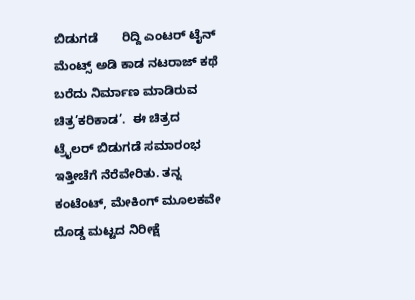ಬಿಡುಗಡೆ       ರಿದ್ದಿ ಎಂಟರ್ ಟೈನ್ ಮೆಂಟ್ಸ್ ಅಡಿ ಕಾಡ ನಟರಾಜ್ ಕಥೆ ಬರೆದು ನಿರ್ಮಾಣ ಮಾಡಿರುವ ಚಿತ್ರ’ಕರಿಕಾಡ’.  ಈ ಚಿತ್ರದ ಟ್ರೈಲರ್ ಬಿಡುಗಡೆ ಸಮಾರಂಭ ಇತ್ತೀಚೆಗೆ ನೆರೆವೇರಿತು. ತನ್ನ ಕಂಟೆಂಟ್, ಮೇಕಿಂಗ್ ಮೂಲಕವೇ ದೊಡ್ಡ ಮಟ್ಟದ ನಿರೀಕ್ಷೆ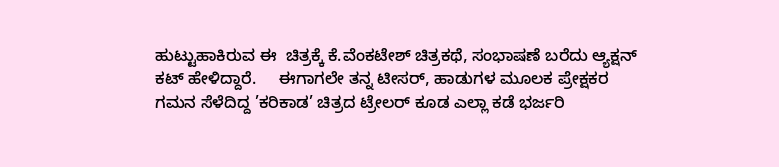ಹುಟ್ಟುಹಾಕಿರುವ ಈ  ಚಿತ್ರಕ್ಕೆ ಕೆ.ವೆಂಕಟೇಶ್ ಚಿತ್ರಕಥೆ, ಸಂಭಾಷಣೆ ಬರೆದು ಆ್ಯಕ್ಷನ್ ಕಟ್ ಹೇಳಿದ್ದಾರೆ.     ಈಗಾಗಲೇ ತನ್ನ ಟೀಸರ್, ಹಾಡುಗಳ ಮೂಲಕ ಪ್ರೇಕ್ಷಕರ ಗಮನ ಸೆಳೆದಿದ್ದ ’ಕರಿಕಾಡ’ ಚಿತ್ರದ ಟ್ರೇಲರ್ ಕೂಡ ಎಲ್ಲಾ ಕಡೆ ಭರ್ಜರಿ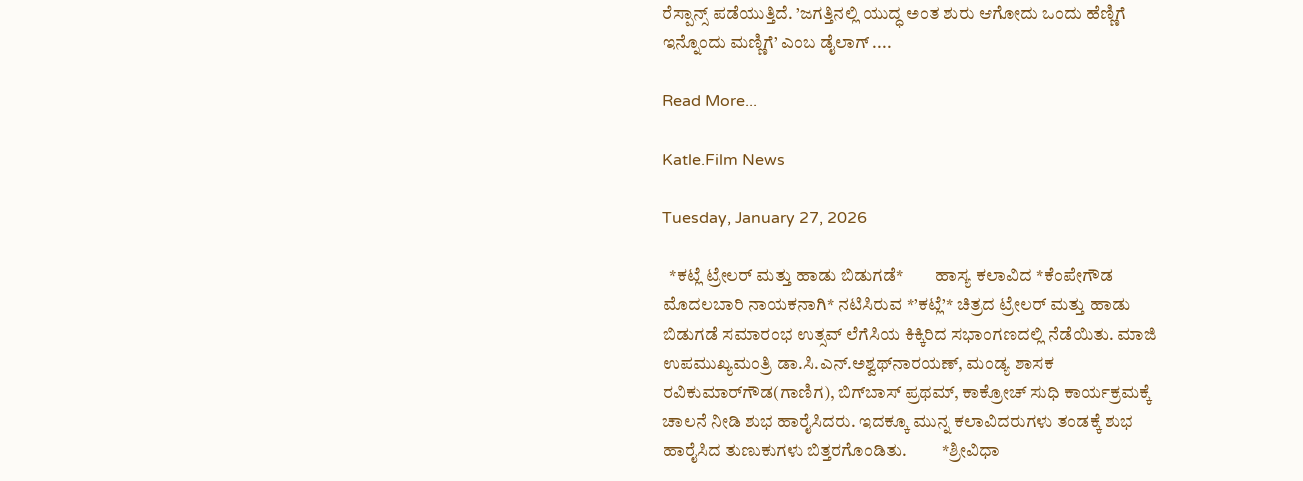ರೆಸ್ಪಾನ್ಸ್ ಪಡೆಯುತ್ತಿದೆ. ’ಜಗತ್ತಿನಲ್ಲಿ ಯುದ್ಧ ಅಂತ ಶುರು ಆಗೋದು ಒಂದು ಹೆಣ್ಣಿಗೆ ಇನ್ನೊಂದು ಮಣ್ಣಿಗೆ’ ಎಂಬ ಡೈಲಾಗ್ ....

Read More...

Katle.Film News

Tuesday, January 27, 2026

  *ಕಟ್ಲೆ ಟ್ರೇಲರ್ ಮತ್ತು ಹಾಡು ಬಿಡುಗಡೆ*         ಹಾಸ್ಯ ಕಲಾವಿದ *ಕೆಂಪೇಗೌಡ ಮೊದಲಬಾರಿ ನಾಯಕನಾಗಿ* ನಟಿಸಿರುವ *’ಕಟ್ಲೆ’* ಚಿತ್ರದ ಟ್ರೇಲರ್ ಮತ್ತು ಹಾಡು ಬಿಡುಗಡೆ ಸಮಾರಂಭ ಉತ್ಸವ್ ಲೆಗೆಸಿಯ ಕಿಕ್ಕಿರಿದ ಸಭಾಂಗಣದಲ್ಲಿ ನೆಡೆಯಿತು. ಮಾಜಿ ಉಪಮುಖ್ಯಮಂತ್ರಿ ಡಾ.ಸಿ.ಎನ್.ಅಶ್ವಥ್‌ನಾರಯಣ್, ಮಂಡ್ಯ ಶಾಸಕ ರವಿಕುಮಾರ್‌ಗೌಡ(ಗಾಣಿಗ), ಬಿಗ್‌ಬಾಸ್ ಪ್ರಥಮ್, ಕಾಕ್ರೋಚ್ ಸುಧಿ ಕಾರ್ಯಕ್ರಮಕ್ಕೆ ಚಾಲನೆ ನೀಡಿ ಶುಭ ಹಾರೈಸಿದರು. ಇದಕ್ಕೂ ಮುನ್ನ ಕಲಾವಿದರುಗಳು ತಂಡಕ್ಕೆ ಶುಭ ಹಾರೈಸಿದ ತುಣುಕುಗಳು ಬಿತ್ತರಗೊಂಡಿತು.          *ಶ್ರೀವಿಧಾ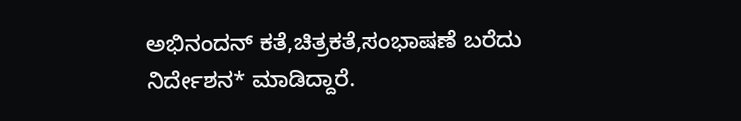ಅಭಿನಂದನ್ ಕತೆ,ಚಿತ್ರಕತೆ,ಸಂಭಾಷಣೆ ಬರೆದು ನಿರ್ದೇಶನ* ಮಾಡಿದ್ದಾರೆ.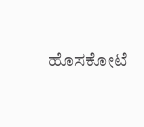ಹೊಸಕೋಟೆ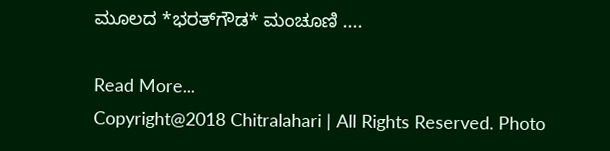ಮೂಲದ *ಭರತ್‌ಗೌಡ* ಮಂಚೂಣಿ ....

Read More...
Copyright@2018 Chitralahari | All Rights Reserved. Photo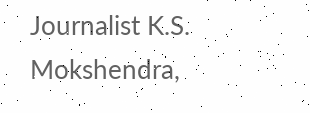Journalist K.S. Mokshendra,